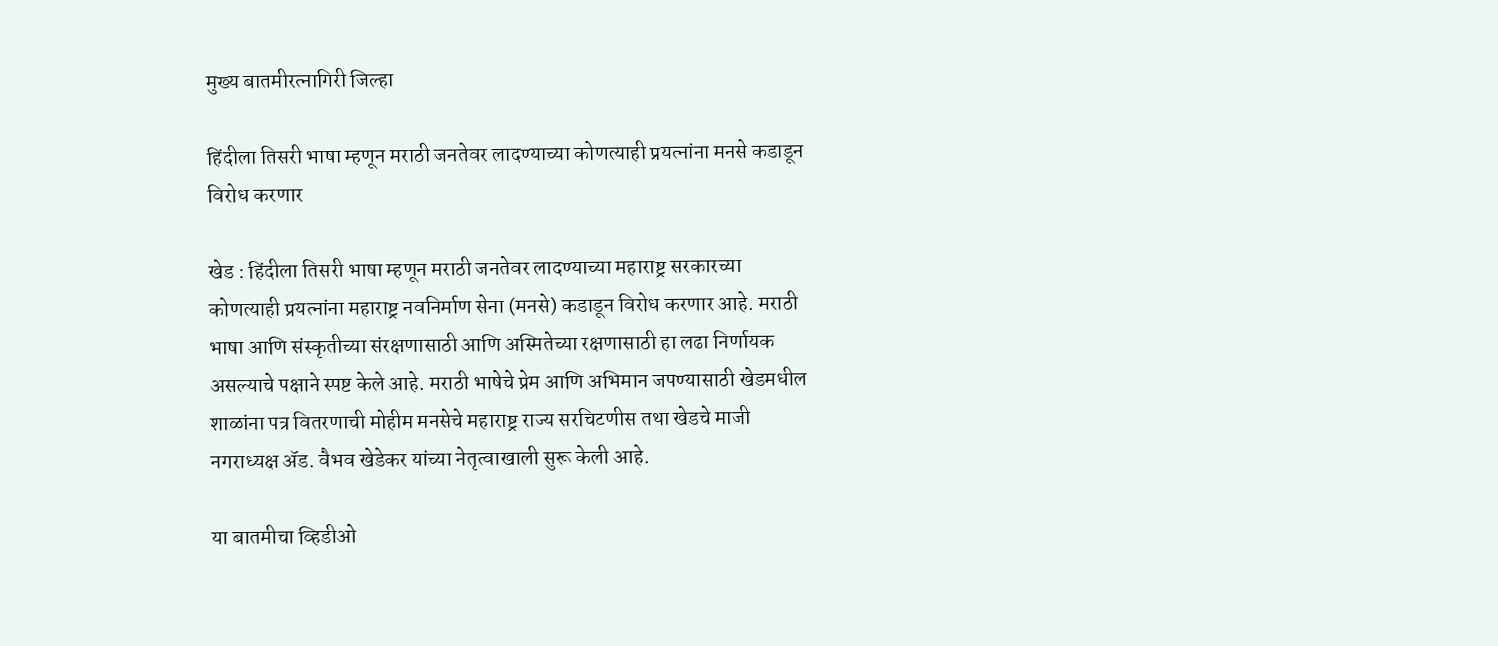मुख्य बातमीरत्नागिरी जिल्हा

हिंदीला तिसरी भाषा म्हणून मराठी जनतेवर लादण्याच्या कोणत्याही प्रयत्नांना मनसे कडाडून विरोध करणार

खेड : हिंदीला तिसरी भाषा म्हणून मराठी जनतेवर लादण्याच्या महाराष्ट्र सरकारच्या कोणत्याही प्रयत्नांना महाराष्ट्र नवनिर्माण सेना (मनसे) कडाडून विरोध करणार आहे. मराठी भाषा आणि संस्कृतीच्या संरक्षणासाठी आणि अस्मितेच्या रक्षणासाठी हा लढा निर्णायक असल्याचे पक्षाने स्पष्ट केले आहे. मराठी भाषेचे प्रेम आणि अभिमान जपण्यासाठी खेडमधील शाळांना पत्र वितरणाची मोहीम मनसेचे महाराष्ट्र राज्य सरचिटणीस तथा खेडचे माजी नगराध्यक्ष ॲड. वैभव खेडेकर यांच्या नेतृत्वाखाली सुरू केली आहे.

या बातमीचा व्हिडीओ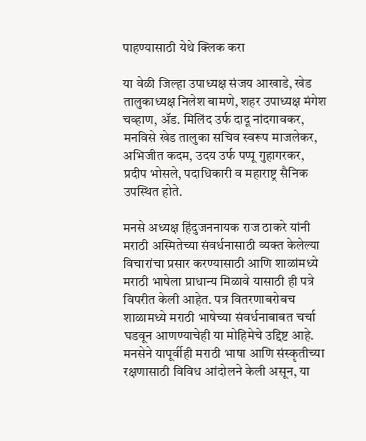पाहण्यासाठी येथे क्लिक करा

या वेळी जिल्हा उपाध्यक्ष संजय आखाडे, खेड तालुकाध्यक्ष निलेश बामणे, शहर उपाध्यक्ष मंगेश चव्हाण, ॲड. मिलिंद उर्फ दादू नांदगावकर, मनविसे खेड तालुका सचिव स्वरूप माजलेकर, अभिजीत कदम, उदय उर्फ पप्पू गुहागरकर, प्रदीप भोसले, पदाधिकारी व महाराष्ट्र सैनिक उपस्थित होते.

मनसे अध्यक्ष हिंदुजननायक राज ठाकरे यांनी मराठी अस्मितेच्या संवर्धनासाठी व्यक्त केलेल्या विचारांचा प्रसार करण्यासाठी आणि शाळांमध्ये मराठी भाषेला प्राधान्य मिळावे यासाठी ही पत्रे विपरीत केली आहेत. पत्र वितरणाबरोबच शाळामध्ये मराठी भाषेच्या संवर्धनाबाबत चर्चा घडवून आणण्याचेही या मोहिमेचे उद्दिष्ट आहे. मनसेने यापूर्वीही मराठी भाषा आणि संस्कृतीच्या रक्षणासाठी विविध आंदोलने केली असून, या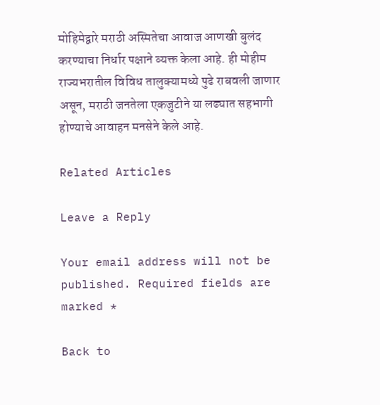मोहिमेद्वारे मराठी अस्मितेचा आवाज आणखी बुलंद करण्याचा निर्धार पक्षाने व्यक्त केला आहे. ही मोहीम राज्यभरातील विविध तालुक्यामध्ये पुढे राबवली जाणार असून, मराठी जनतेला एकजुटीने या लढ्यात सहभागी होण्याचे आवाहन मनसेने केले आहे.

Related Articles

Leave a Reply

Your email address will not be published. Required fields are marked *

Back to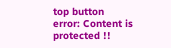top button
error: Content is protected !!